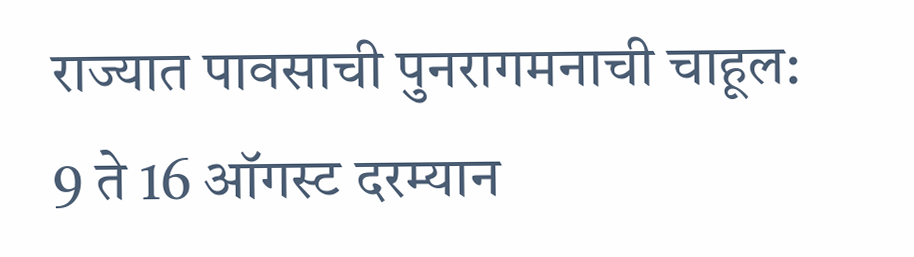राज्यात पावसाची पुनरागमनाची चाहूल: 9 ते 16 ऑगस्ट दरम्यान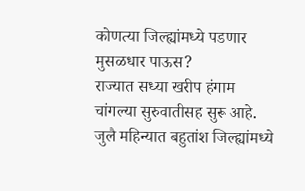कोणत्या जिल्ह्यांमध्ये पडणार मुसळधार पाऊस?
राज्यात सध्या खरीप हंगाम चांगल्या सुरुवातीसह सुरू आहे. जुलै महिन्यात बहुतांश जिल्ह्यांमध्ये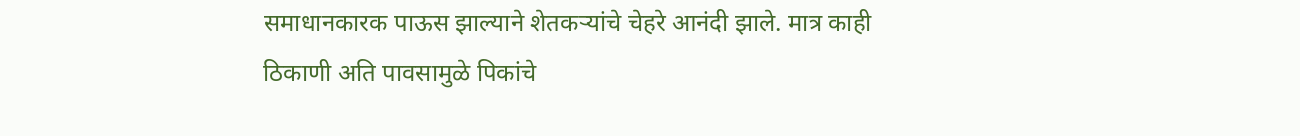समाधानकारक पाऊस झाल्याने शेतकऱ्यांचे चेहरे आनंदी झाले. मात्र काही ठिकाणी अति पावसामुळे पिकांचे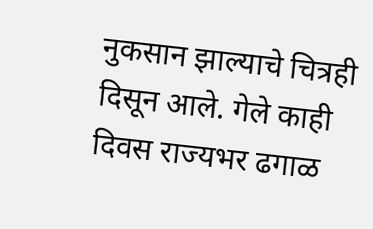नुकसान झाल्याचे चित्रही दिसून आले. गेले काही दिवस राज्यभर ढगाळ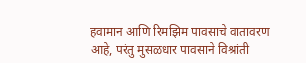हवामान आणि रिमझिम पावसाचे वातावरण आहे, परंतु मुसळधार पावसाने विश्रांती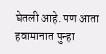घेतली आहे. पण आता हवामानात पुन्हा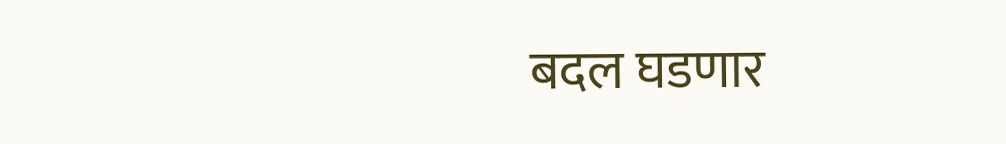बदल घडणार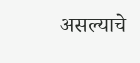असल्याचे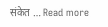संकेत … Read more